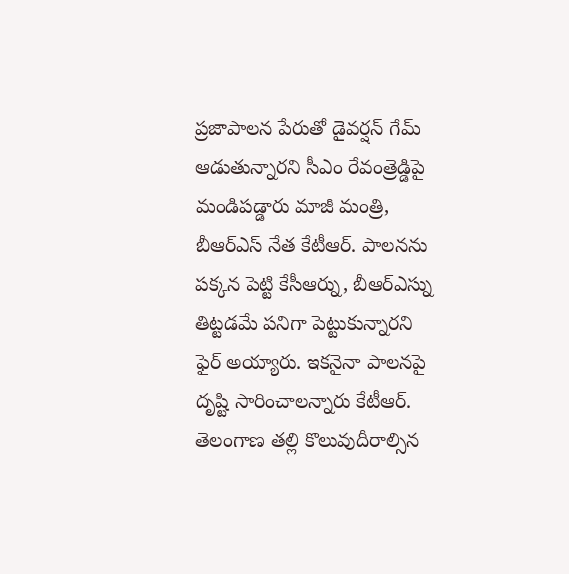ప్రజాపాలన పేరుతో డైవర్షన్ గేమ్ ఆడుతున్నారని సీఎం రేవంత్రెడ్డిపై మండిపడ్డారు మాజీ మంత్రి, బీఆర్ఎస్ నేత కేటీఆర్. పాలనను పక్కన పెట్టి కేసీఆర్ను, బీఆర్ఎస్ను తిట్టడమే పనిగా పెట్టుకున్నారని ఫైర్ అయ్యారు. ఇకనైనా పాలనపై దృష్టి సారించాలన్నారు కేటీఆర్. తెలంగాణ తల్లి కొలువుదీరాల్సిన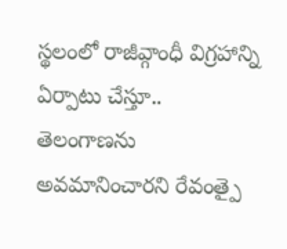స్థలంలో రాజీవ్గాంధీ విగ్రహాన్ని ఏర్పాటు చేస్తూ.. తెలంగాణను అవమానించారని రేవంత్పై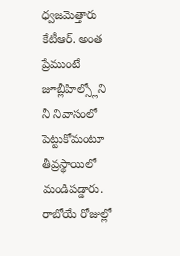ధ్వజమెత్తారు కేటీఆర్. అంత ప్రేముంటే జూబ్లీహిల్స్లోని నీ నివాసంలో పెట్టుకోమంటూ తీవ్రస్థాయిలో మండిపడ్డారు. రాబోయే రోజుల్లో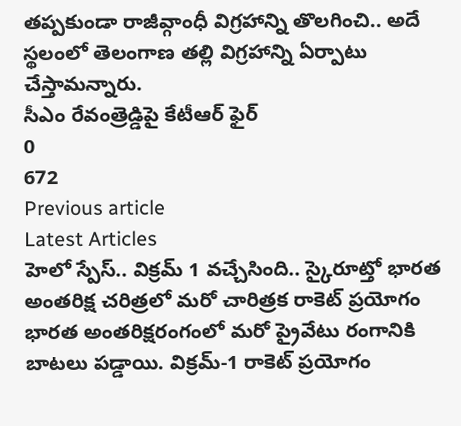తప్పకుండా రాజీవ్గాంధీ విగ్రహాన్ని తొలగించి.. అదే స్థలంలో తెలంగాణ తల్లి విగ్రహాన్ని ఏర్పాటు చేస్తామన్నారు.
సీఎం రేవంత్రెడ్డిపై కేటీఆర్ ఫైర్
0
672
Previous article
Latest Articles
హెలో స్పేస్.. విక్రమ్ 1 వచ్చేసింది.. స్కైరూట్తో భారత అంతరిక్ష చరిత్రలో మరో చారిత్రక రాకెట్ ప్రయోగం
భారత అంతరిక్షరంగంలో మరో ప్రైవేటు రంగానికి బాటలు పడ్డాయి. విక్రమ్-1 రాకెట్ ప్రయోగం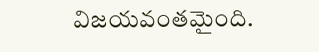విజయవంతమైంది.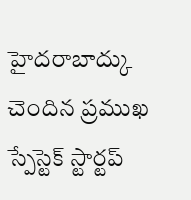హైదరాబాద్కు చెందిన ప్రముఖ స్పేస్టెక్ స్టార్టప్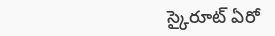స్కైరూట్ ఏరో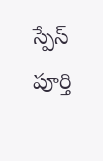స్పేస్ పూర్తి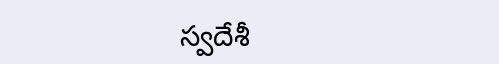స్వదేశీ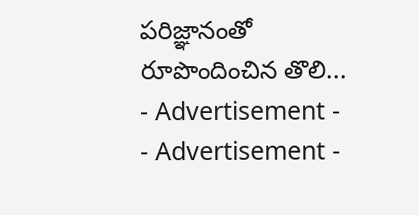పరిజ్ఞానంతో రూపొందించిన తొలి...
- Advertisement -
- Advertisement -